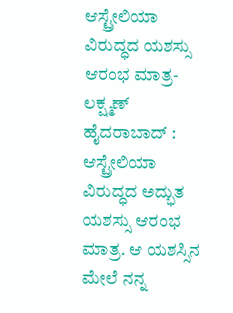ಆಸ್ಟ್ರೇಲಿಯಾ ವಿರುದ್ಧದ ಯಶಸ್ಸು ಆರಂಭ ಮಾತ್ರ- ಲಕ್ಷ್ಮಣ್
ಹೈದರಾಬಾದ್ : ಆಸ್ಟ್ರೇಲಿಯಾ ವಿರುದ್ಧದ ಅದ್ಭುತ ಯಶಸ್ಸು ಆರಂಭ ಮಾತ್ರ. ಆ ಯಶಸ್ಸಿನ ಮೇಲೆ ನನ್ನ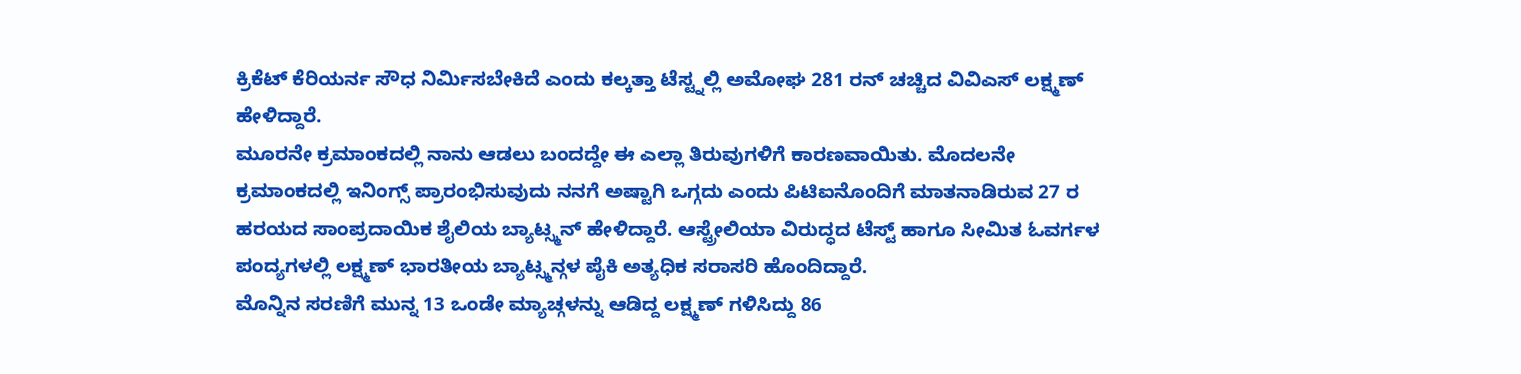ಕ್ರಿಕೆಟ್ ಕೆರಿಯರ್ನ ಸೌಧ ನಿರ್ಮಿಸಬೇಕಿದೆ ಎಂದು ಕಲ್ಕತ್ತಾ ಟೆಸ್ಟ್ನಲ್ಲಿ ಅಮೋಘ 281 ರನ್ ಚಚ್ಚಿದ ವಿವಿಎಸ್ ಲಕ್ಷ್ಮಣ್ ಹೇಳಿದ್ದಾರೆ.
ಮೂರನೇ ಕ್ರಮಾಂಕದಲ್ಲಿ ನಾನು ಆಡಲು ಬಂದದ್ದೇ ಈ ಎಲ್ಲಾ ತಿರುವುಗಳಿಗೆ ಕಾರಣವಾಯಿತು. ಮೊದಲನೇ ಕ್ರಮಾಂಕದಲ್ಲಿ ಇನಿಂಗ್ಸ್ ಪ್ರಾರಂಭಿಸುವುದು ನನಗೆ ಅಷ್ಟಾಗಿ ಒಗ್ಗದು ಎಂದು ಪಿಟಿಐನೊಂದಿಗೆ ಮಾತನಾಡಿರುವ 27 ರ ಹರಯದ ಸಾಂಪ್ರದಾಯಿಕ ಶೈಲಿಯ ಬ್ಯಾಟ್ಸ್ಮನ್ ಹೇಳಿದ್ದಾರೆ. ಆಸ್ಟ್ರೇಲಿಯಾ ವಿರುದ್ಧದ ಟೆಸ್ಟ್ ಹಾಗೂ ಸೀಮಿತ ಓವರ್ಗಳ ಪಂದ್ಯಗಳಲ್ಲಿ ಲಕ್ಷ್ಮಣ್ ಭಾರತೀಯ ಬ್ಯಾಟ್ಸ್ಮನ್ಗಳ ಪೈಕಿ ಅತ್ಯಧಿಕ ಸರಾಸರಿ ಹೊಂದಿದ್ದಾರೆ.
ಮೊನ್ನಿನ ಸರಣಿಗೆ ಮುನ್ನ 13 ಒಂಡೇ ಮ್ಯಾಚ್ಗಳನ್ನು ಆಡಿದ್ದ ಲಕ್ಷ್ಮಣ್ ಗಳಿಸಿದ್ದು 86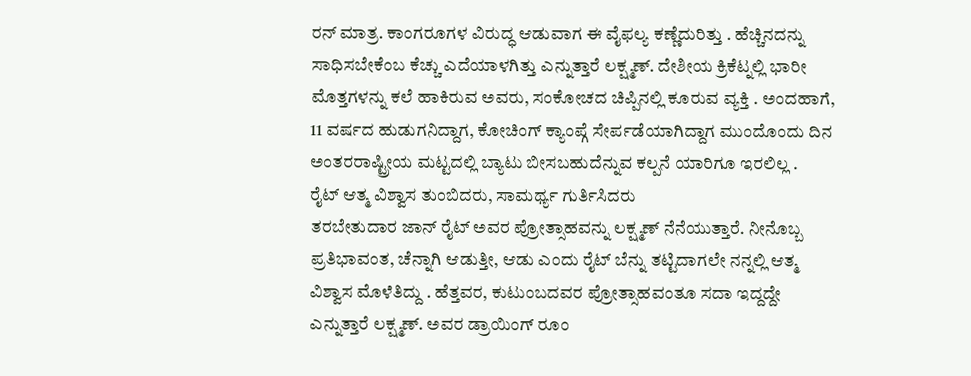ರನ್ ಮಾತ್ರ. ಕಾಂಗರೂಗಳ ವಿರುದ್ಧ ಆಡುವಾಗ ಈ ವೈಫಲ್ಯ ಕಣ್ಣೆದುರಿತ್ತು . ಹೆಚ್ಚಿನದನ್ನು ಸಾಧಿಸಬೇಕೆಂಬ ಕೆಚ್ಚು ಎದೆಯಾಳಗಿತ್ತು ಎನ್ನುತ್ತಾರೆ ಲಕ್ಷ್ಮಣ್. ದೇಶೀಯ ಕ್ರಿಕೆಟ್ನಲ್ಲಿ ಭಾರೀ ಮೊತ್ತಗಳನ್ನು ಕಲೆ ಹಾಕಿರುವ ಅವರು, ಸಂಕೋಚದ ಚಿಪ್ಪಿನಲ್ಲಿ ಕೂರುವ ವ್ಯಕ್ತಿ . ಅಂದಹಾಗೆ, 11 ವರ್ಷದ ಹುಡುಗನಿದ್ದಾಗ, ಕೋಚಿಂಗ್ ಕ್ಯಾಂಪ್ಗೆ ಸೇರ್ಪಡೆಯಾಗಿದ್ದಾಗ ಮುಂದೊಂದು ದಿನ ಅಂತರರಾಷ್ಟ್ರೀಯ ಮಟ್ಟದಲ್ಲಿ ಬ್ಯಾಟು ಬೀಸಬಹುದೆನ್ನುವ ಕಲ್ಪನೆ ಯಾರಿಗೂ ಇರಲಿಲ್ಲ .
ರೈಟ್ ಆತ್ಮ ವಿಶ್ವಾಸ ತುಂಬಿದರು, ಸಾಮರ್ಥ್ಯ ಗುರ್ತಿಸಿದರು
ತರಬೇತುದಾರ ಜಾನ್ ರೈಟ್ ಅವರ ಪ್ರೋತ್ಸಾಹವನ್ನು ಲಕ್ಷ್ಮಣ್ ನೆನೆಯುತ್ತಾರೆ. ನೀನೊಬ್ಬ ಪ್ರತಿಭಾವಂತ, ಚೆನ್ನಾಗಿ ಆಡುತ್ತೀ, ಆಡು ಎಂದು ರೈಟ್ ಬೆನ್ನು ತಟ್ಟಿದಾಗಲೇ ನನ್ನಲ್ಲಿ ಆತ್ಮ ವಿಶ್ವಾಸ ಮೊಳೆತಿದ್ದು . ಹೆತ್ತವರ, ಕುಟುಂಬದವರ ಪ್ರೋತ್ಸಾಹವಂತೂ ಸದಾ ಇದ್ದದ್ದೇ ಎನ್ನುತ್ತಾರೆ ಲಕ್ಷ್ಮಣ್. ಅವರ ಡ್ರಾಯಿಂಗ್ ರೂಂ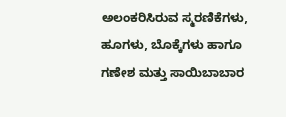ಅಲಂಕರಿಸಿರುವ ಸ್ಮರಣಿಕೆಗಳು, ಹೂಗಳು, ಬೊಕ್ಕೆಗಳು ಹಾಗೂ ಗಣೇಶ ಮತ್ತು ಸಾಯಿಬಾಬಾರ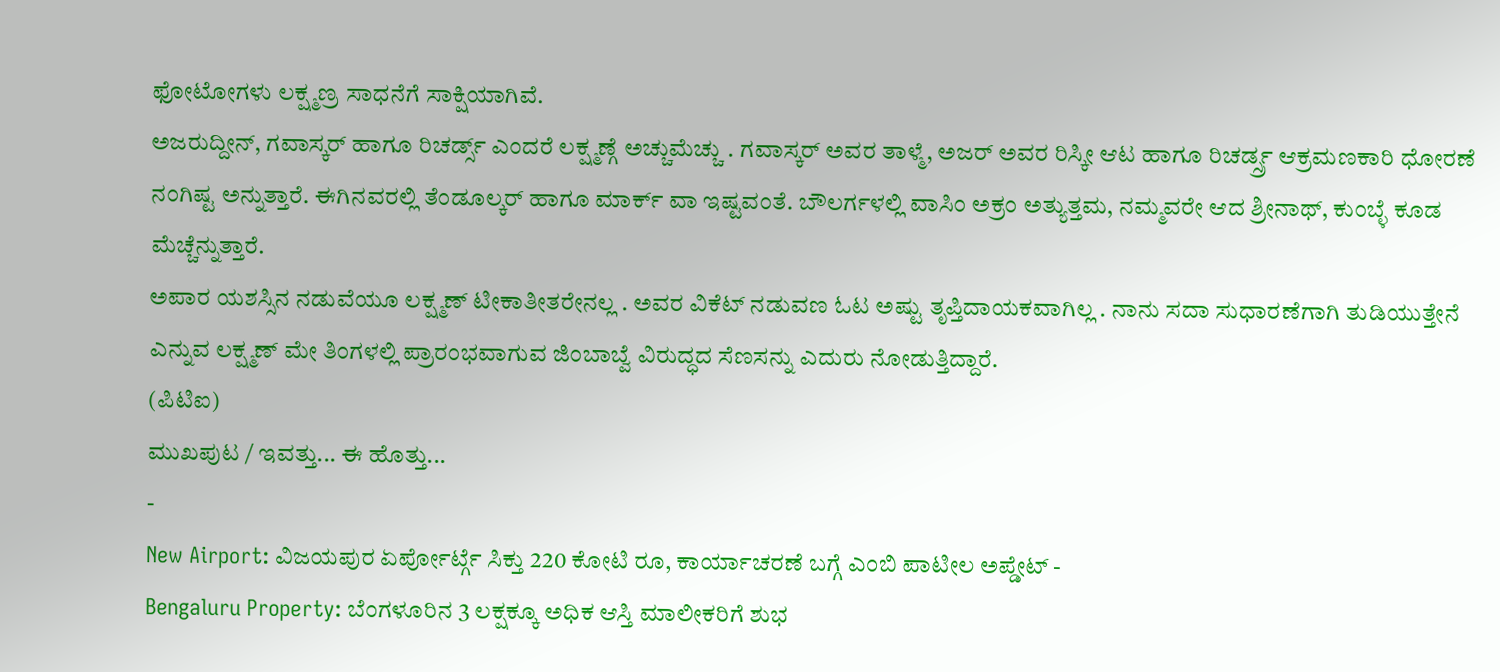ಫೋಟೋಗಳು ಲಕ್ಷ್ಮಣ್ರ ಸಾಧನೆಗೆ ಸಾಕ್ಷಿಯಾಗಿವೆ.
ಅಜರುದ್ದೀನ್, ಗವಾಸ್ಕರ್ ಹಾಗೂ ರಿಚರ್ಡ್ಸ್ ಎಂದರೆ ಲಕ್ಷ್ಮಣ್ಗೆ ಅಚ್ಚುಮೆಚ್ಚು . ಗವಾಸ್ಕರ್ ಅವರ ತಾಳ್ಮೆ, ಅಜರ್ ಅವರ ರಿಸ್ಕೀ ಆಟ ಹಾಗೂ ರಿಚರ್ಡ್ಸ್ರ ಆಕ್ರಮಣಕಾರಿ ಧೋರಣೆ ನಂಗಿಷ್ಟ ಅನ್ನುತ್ತಾರೆ. ಈಗಿನವರಲ್ಲಿ ತೆಂಡೂಲ್ಕರ್ ಹಾಗೂ ಮಾರ್ಕ್ ವಾ ಇಷ್ಟವಂತೆ. ಬೌಲರ್ಗಳಲ್ಲಿ ವಾಸಿಂ ಅಕ್ರಂ ಅತ್ಯುತ್ತಮ, ನಮ್ಮವರೇ ಆದ ಶ್ರೀನಾಥ್, ಕುಂಬ್ಳೆ ಕೂಡ ಮೆಚ್ಚೆನ್ನುತ್ತಾರೆ.
ಅಪಾರ ಯಶಸ್ಸಿನ ನಡುವೆಯೂ ಲಕ್ಷ್ಮಣ್ ಟೀಕಾತೀತರೇನಲ್ಲ . ಅವರ ವಿಕೆಟ್ ನಡುವಣ ಓಟ ಅಷ್ಟು ತೃಪ್ತಿದಾಯಕವಾಗಿಲ್ಲ . ನಾನು ಸದಾ ಸುಧಾರಣೆಗಾಗಿ ತುಡಿಯುತ್ತೇನೆ ಎನ್ನುವ ಲಕ್ಷ್ಮಣ್ ಮೇ ತಿಂಗಳಲ್ಲಿ ಪ್ರಾರಂಭವಾಗುವ ಜಿಂಬಾಬ್ವೆ ವಿರುದ್ಧದ ಸೆಣಸನ್ನು ಎದುರು ನೋಡುತ್ತಿದ್ದಾರೆ.
(ಪಿಟಿಐ)
ಮುಖಪುಟ / ಇವತ್ತು... ಈ ಹೊತ್ತು...
-
New Airport: ವಿಜಯಪುರ ಏರ್ಪೋರ್ಟ್ಗೆ ಸಿಕ್ತು 220 ಕೋಟಿ ರೂ, ಕಾರ್ಯಾಚರಣೆ ಬಗ್ಗೆ ಎಂಬಿ ಪಾಟೀಲ ಅಪ್ಡೇಟ್ -
Bengaluru Property: ಬೆಂಗಳೂರಿನ 3 ಲಕ್ಷಕ್ಕೂ ಅಧಿಕ ಆಸ್ತಿ ಮಾಲೀಕರಿಗೆ ಶುಭ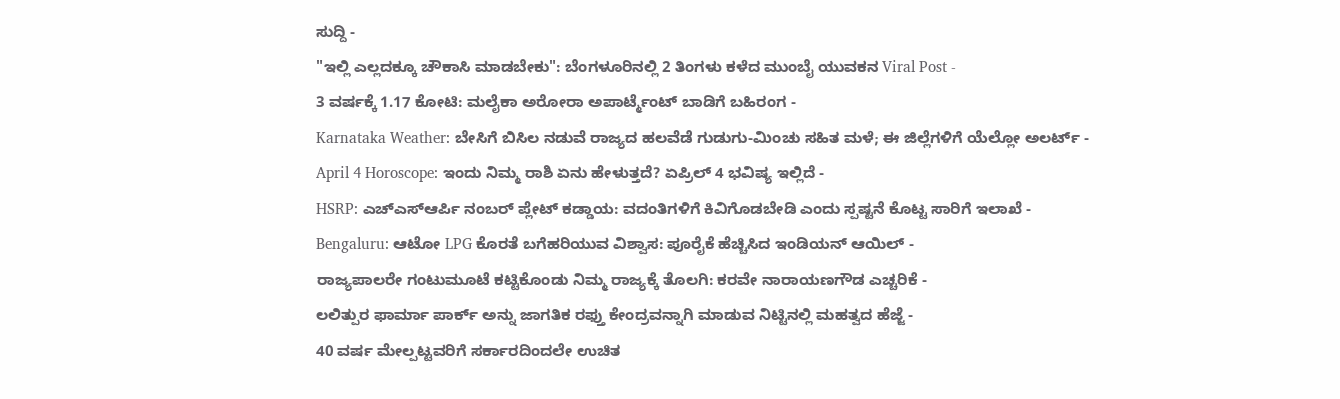ಸುದ್ದಿ -
"ಇಲ್ಲಿ ಎಲ್ಲದಕ್ಕೂ ಚೌಕಾಸಿ ಮಾಡಬೇಕು": ಬೆಂಗಳೂರಿನಲ್ಲಿ 2 ತಿಂಗಳು ಕಳೆದ ಮುಂಬೈ ಯುವಕನ Viral Post -
3 ವರ್ಷಕ್ಕೆ 1.17 ಕೋಟಿ: ಮಲೈಕಾ ಅರೋರಾ ಅಪಾರ್ಟ್ಮೆಂಟ್ ಬಾಡಿಗೆ ಬಹಿರಂಗ -
Karnataka Weather: ಬೇಸಿಗೆ ಬಿಸಿಲ ನಡುವೆ ರಾಜ್ಯದ ಹಲವೆಡೆ ಗುಡುಗು-ಮಿಂಚು ಸಹಿತ ಮಳೆ; ಈ ಜಿಲ್ಲೆಗಳಿಗೆ ಯೆಲ್ಲೋ ಅಲರ್ಟ್ -
April 4 Horoscope: ಇಂದು ನಿಮ್ಮ ರಾಶಿ ಏನು ಹೇಳುತ್ತದೆ? ಏಪ್ರಿಲ್ 4 ಭವಿಷ್ಯ ಇಲ್ಲಿದೆ -
HSRP: ಎಚ್ಎಸ್ಆರ್ಪಿ ನಂಬರ್ ಪ್ಲೇಟ್ ಕಡ್ಡಾಯ: ವದಂತಿಗಳಿಗೆ ಕಿವಿಗೊಡಬೇಡಿ ಎಂದು ಸ್ಪಷ್ಟನೆ ಕೊಟ್ಟ ಸಾರಿಗೆ ಇಲಾಖೆ -
Bengaluru: ಆಟೋ LPG ಕೊರತೆ ಬಗೆಹರಿಯುವ ವಿಶ್ವಾಸ: ಪೂರೈಕೆ ಹೆಚ್ಚಿಸಿದ ಇಂಡಿಯನ್ ಆಯಿಲ್ -
ರಾಜ್ಯಪಾಲರೇ ಗಂಟುಮೂಟೆ ಕಟ್ಟಿಕೊಂಡು ನಿಮ್ಮ ರಾಜ್ಯಕ್ಕೆ ತೊಲಗಿ: ಕರವೇ ನಾರಾಯಣಗೌಡ ಎಚ್ಚರಿಕೆ -
ಲಲಿತ್ಪುರ ಫಾರ್ಮಾ ಪಾರ್ಕ್ ಅನ್ನು ಜಾಗತಿಕ ರಫ್ತು ಕೇಂದ್ರವನ್ನಾಗಿ ಮಾಡುವ ನಿಟ್ಟಿನಲ್ಲಿ ಮಹತ್ವದ ಹೆಜ್ಜೆ -
40 ವರ್ಷ ಮೇಲ್ಪಟ್ಟವರಿಗೆ ಸರ್ಕಾರದಿಂದಲೇ ಉಚಿತ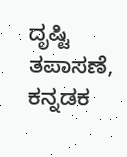ದೃಷ್ಟಿ ತಪಾಸಣೆ, ಕನ್ನಡಕ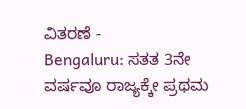ವಿತರಣೆ -
Bengaluru: ಸತತ 3ನೇ ವರ್ಷವೂ ರಾಜ್ಯಕ್ಕೇ ಪ್ರಥಮ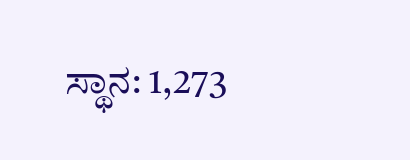ಸ್ಥಾನ: 1,273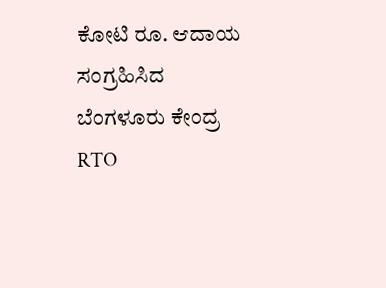ಕೋಟಿ ರೂ. ಆದಾಯ ಸಂಗ್ರಹಿಸಿದ ಬೆಂಗಳೂರು ಕೇಂದ್ರ RTO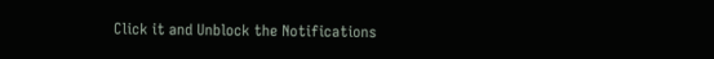Click it and Unblock the Notifications